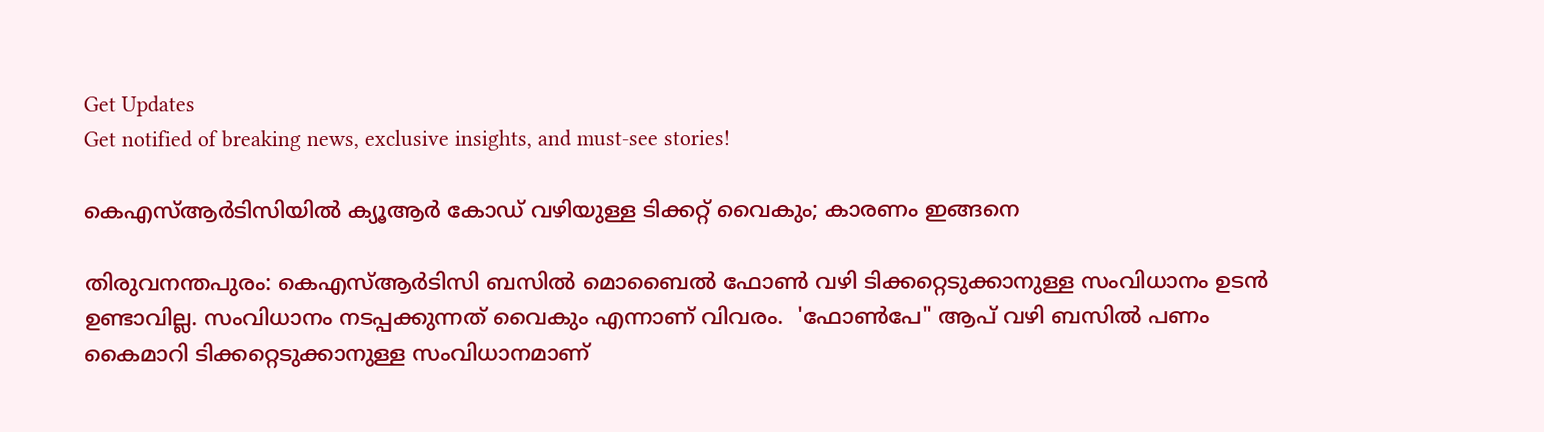Get Updates
Get notified of breaking news, exclusive insights, and must-see stories!

കെഎസ്ആര്‍ടിസിയില്‍ ക്യൂആര്‍ കോഡ് വഴിയുള്ള ടിക്കറ്റ് വൈകും; കാരണം ഇങ്ങനെ

തിരുവനന്തപുരം: കെഎസ്ആർടിസി ബസിൽ മൊബൈൽ ഫോൺ വഴി ടിക്കറ്റെടുക്കാനുള്ള സംവിധാനം ഉടൻ ഉണ്ടാവില്ല. സംവിധാനം നടപ്പക്കുന്നത് വൈകും എന്നാണ് വിവരം.  'ഫോൺപേ" ആപ് വഴി ബസിൽ പണം കൈമാറി ടിക്കറ്റെടുക്കാനുള്ള സംവിധാനമാണ്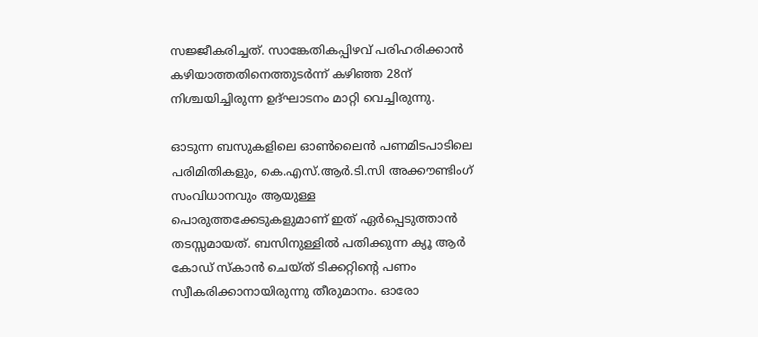സജ്ജീകരിച്ചത്. സാങ്കേതികപ്പിഴവ് പരിഹരിക്കാൻ കഴിയാത്തതിനെത്തുടർന്ന് കഴിഞ്ഞ 28ന് നിശ്ചയിച്ചിരുന്ന ഉദ്ഘാടനം മാറ്റി വെച്ചിരുന്നു.

ഓടുന്ന ബസുകളിലെ ഓൺലൈൻ പണമിടപാടിലെ പരിമിതികളും, കെ.എസ്.ആർ.ടി.സി അക്കൗണ്ടിംഗ് സംവിധാനവും ആയുള്ള പൊരുത്തക്കേടുകളുമാണ് ഇത് ഏർപ്പെടുത്താൻ തടസ്സമായത്. ബസിനുള്ളിൽ പതിക്കുന്ന ക്യൂ ആർ കോഡ് സ്‌കാൻ ചെയ്ത് ടിക്കറ്റിന്റെ പണം സ്വീകരിക്കാനായിരുന്നു തീരുമാനം. ഓരോ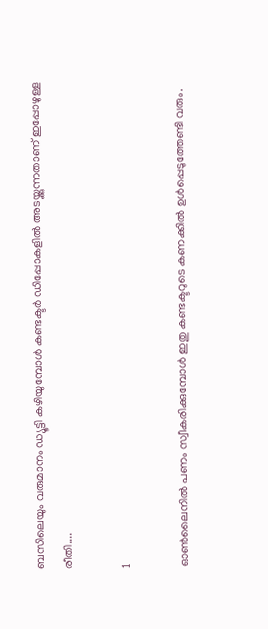ബസിലെയും വരുമാനം ഡ്യൂട്ടി കഴിയുമ്പോൾ കണ്ടക്ടർ ഡിപ്പോകളിൽ അടയ്ക്കുന്നതാണ് ഇപ്പോഴുള്ള രീതി....

1

ഓൺലൈനിൽ പണം സ്വീകരിക്കുമ്പോൾ ഇതു കണ്ടക്ടറുടെ കണക്കിൽ ഉൾപ്പെടുത്തേണ്ടി വരും.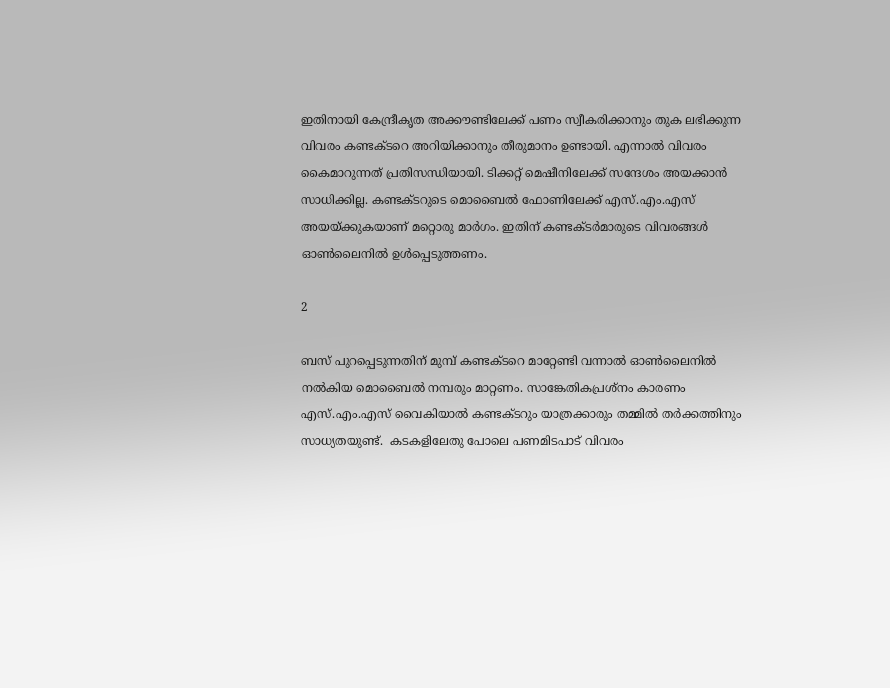ഇതിനായി കേന്ദ്രീകൃത അക്കൗണ്ടിലേക്ക് പണം സ്വീകരിക്കാനും തുക ലഭിക്കുന്ന വിവരം കണ്ടക്ടറെ അറിയിക്കാനും തീരുമാനം ഉണ്ടായി. എന്നാൽ വിവരം കൈമാറുന്നത് പ്രതിസന്ധിയായി. ടിക്കറ്റ് മെഷീനിലേക്ക് സന്ദേശം അയക്കാൻ സാധിക്കില്ല. കണ്ടക്ടറുടെ മൊബൈൽ ഫോണിലേക്ക് എസ്.എം.എസ് അയയ്ക്കുകയാണ് മറ്റൊരു മാർഗം. ഇതിന് കണ്ടക്ടർമാരുടെ വിവരങ്ങൾ ഓൺലൈനിൽ ഉൾപ്പെടുത്തണം.

2

ബസ് പുറപ്പെടുന്നതിന് മുമ്പ് കണ്ടക്ടറെ മാറ്റേണ്ടി വന്നാൽ ഓൺലൈനിൽ നൽകിയ മൊബൈൽ നമ്പരും മാറ്റണം. സാങ്കേതികപ്രശ്നം കാരണം എസ്.എം.എസ് വൈകിയാൽ കണ്ടക്ടറും യാത്രക്കാരും തമ്മിൽ തർക്കത്തിനും സാധ്യതയുണ്ട്.  കടകളിലേതു പോലെ പണമിടപാട് വിവരം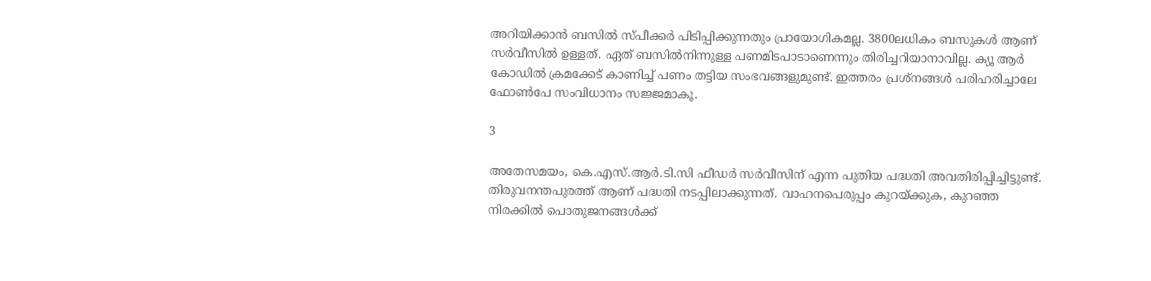അറിയിക്കാൻ ബസിൽ സ്പീക്കർ പിടിപ്പിക്കുന്നതും പ്രായോഗികമല്ല. 3800ലധികം ബസുകൾ ആണ് സർവീസിൽ ഉള്ളത്. ഏത് ബസിൽനിന്നുള്ള പണമിടപാടാണെന്നും തിരിച്ചറിയാനാവില്ല. ക്യൂ ആർ കോഡിൽ ക്രമക്കേട് കാണിച്ച് പണം തട്ടിയ സംഭവങ്ങളുമുണ്ട്. ഇത്തരം പ്രശ്നങ്ങൾ പരിഹരിച്ചാലേ ഫോൺപേ സംവിധാനം സജ്ജമാകൂ.

3

അതേസമയം, കെ.എസ്.ആർ.ടി.സി ഫീഡർ സർവീസിന് എന്ന പുതിയ പദ്ധതി അവതിരിപ്പിച്ചിട്ടുണ്ട്. തിരുവനന്തപുരത്ത് ആണ് പദ്ധതി നടപ്പിലാക്കുന്നത്. വാഹനപെരുപ്പം കുറയ്ക്കുക, കുറഞ്ഞ നിരക്കിൽ പൊതുജനങ്ങൾക്ക്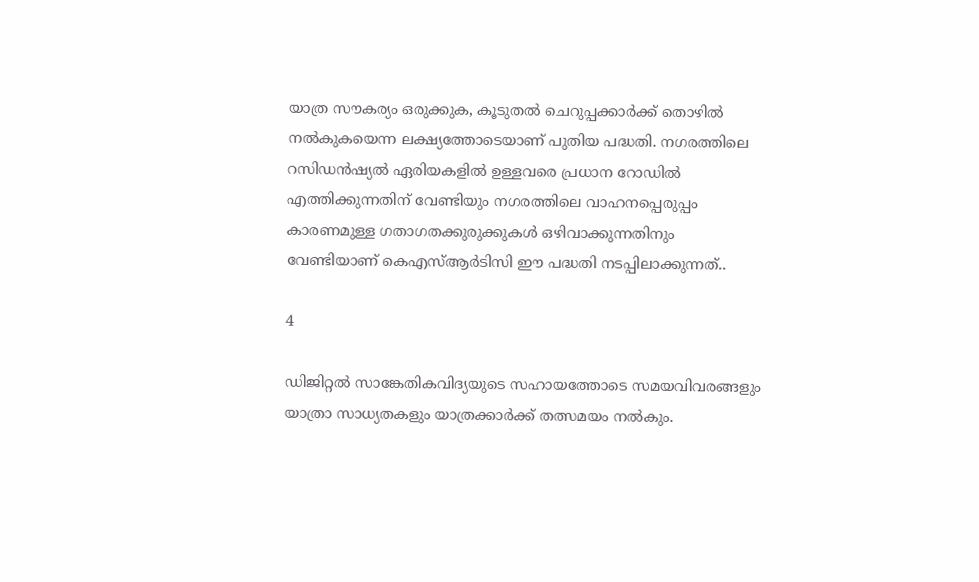യാത്ര സൗകര്യം ഒരുക്കുക, കൂടുതൽ ചെറുപ്പക്കാർക്ക് തൊഴിൽ നൽകുകയെന്ന ലക്ഷ്യത്തോടെയാണ് പുതിയ പദ്ധതി. നഗരത്തിലെ റസിഡൻഷ്യൽ ഏരിയകളിൽ ഉള്ളവരെ പ്രധാന റോഡിൽ എത്തിക്കുന്നതിന് വേണ്ടിയും നഗരത്തിലെ വാഹനപ്പെരുപ്പം കാരണമുള്ള ഗതാഗതക്കുരുക്കുകൾ ഒഴിവാക്കുന്നതിനും വേണ്ടിയാണ് കെഎസ്ആർടിസി ഈ പദ്ധതി നടപ്പിലാക്കുന്നത്..

4

ഡിജിറ്റൽ സാങ്കേതികവിദ്യയുടെ സഹായത്തോടെ സമയവിവരങ്ങളും യാത്രാ സാധ്യതകളും യാത്രക്കാർക്ക് തത്സമയം നൽകും.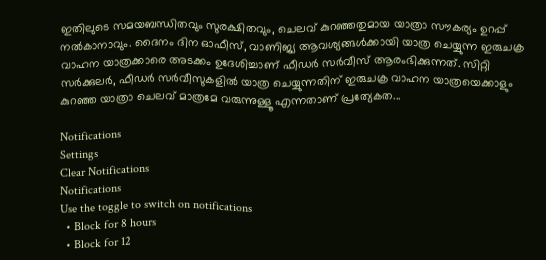ഇതിലുടെ സമയബന്ധിതവും സുരക്ഷിതവും, ചെലവ് കുറഞ്ഞതുമായ യാത്രാ സൗകര്യം ഉറപ്പ് നൽകാനാവും. ദൈനം ദിന ഓഫീസ്, വാണിജ്യ ആവശ്യങ്ങൾക്കായി യാത്ര ചെയ്യുന്ന ഇരുചക്ര വാഹന യാത്രക്കാരെ അടക്കം ഉദേശിച്ചാണ് ഫീഡർ സർവീസ് ആരംഭിക്കുന്നത്. സിറ്റി സർക്കുലർ, ഫീഡർ സർവീസുകളിൽ യാത്ര ചെയ്യുന്നതിന് ഇരുചക്ര വാഹന യാത്രയെക്കാളും കുറഞ്ഞ യാത്രാ ചെലവ് മാത്രമേ വരുന്നുള്ളൂ എന്നതാണ് പ്രത്യേകത...

Notifications
Settings
Clear Notifications
Notifications
Use the toggle to switch on notifications
  • Block for 8 hours
  • Block for 12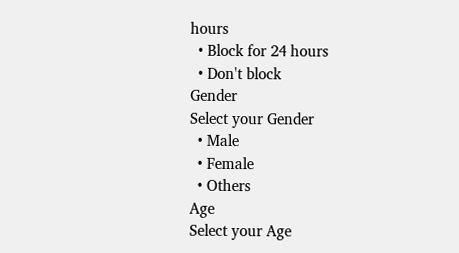hours
  • Block for 24 hours
  • Don't block
Gender
Select your Gender
  • Male
  • Female
  • Others
Age
Select your Age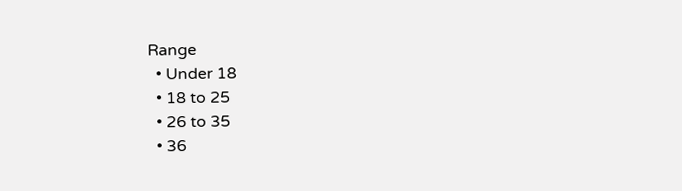Range
  • Under 18
  • 18 to 25
  • 26 to 35
  • 36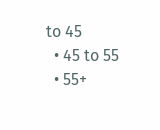to 45
  • 45 to 55
  • 55+